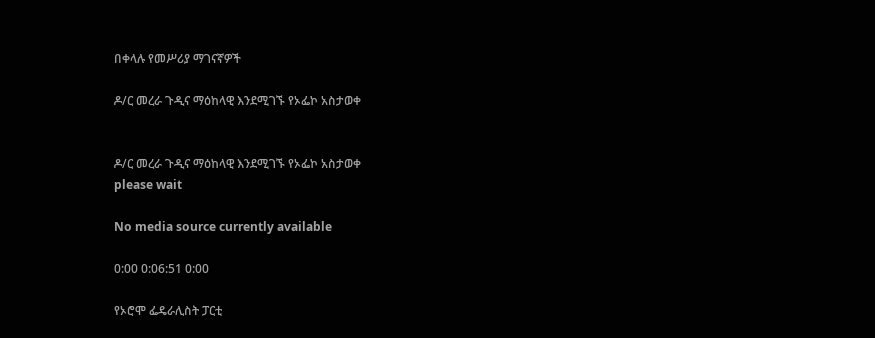በቀላሉ የመሥሪያ ማገናኛዎች

ዶ/ር መረራ ጉዲና ማዕከላዊ እንደሚገኙ የኦፌኮ አስታወቀ


ዶ/ር መረራ ጉዲና ማዕከላዊ እንደሚገኙ የኦፌኮ አስታወቀ
please wait

No media source currently available

0:00 0:06:51 0:00

የኦሮሞ ፌዴራሊስት ፓርቲ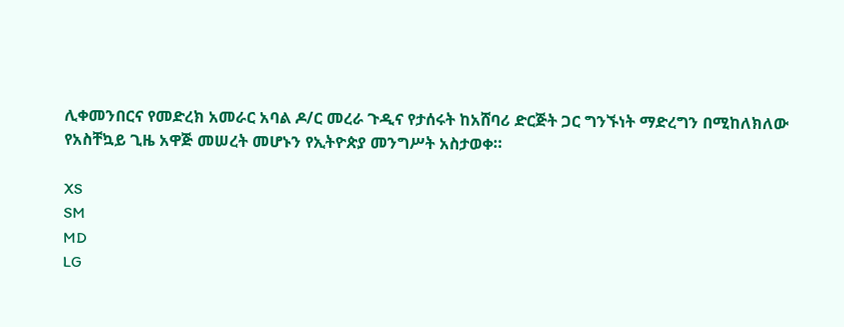ሊቀመንበርና የመድረክ አመራር አባል ዶ/ር መረራ ጉዲና የታሰሩት ከአሸባሪ ድርጅት ጋር ግንኙነት ማድረግን በሚከለክለው የአስቸኳይ ጊዜ አዋጅ መሠረት መሆኑን የኢትዮጵያ መንግሥት አስታወቀ።

XS
SM
MD
LG